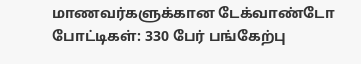மாணவர்களுக்கான டேக்வாண்டோ போட்டிகள்: 330 பேர் பங்கேற்பு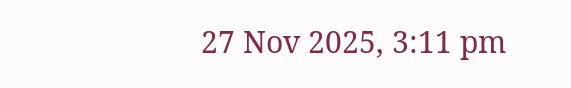27 Nov 2025, 3:11 pm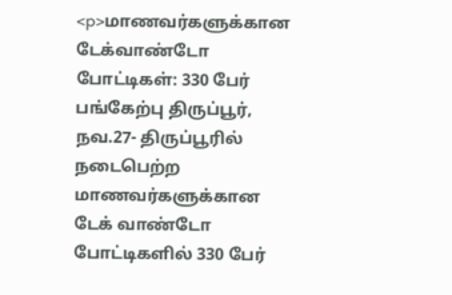<p>மாணவர்களுக்கான டேக்வாண்டோ போட்டிகள்: 330 பேர் பங்கேற்பு திருப்பூர், நவ.27- திருப்பூரில் நடைபெற்ற மாணவர்களுக்கான டேக் வாண்டோ போட்டிகளில் 330 பேர்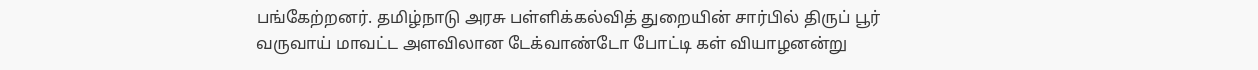பங்கேற்றனர். தமிழ்நாடு அரசு பள்ளிக்கல்வித் துறையின் சார்பில் திருப் பூர் வருவாய் மாவட்ட அளவிலான டேக்வாண்டோ போட்டி கள் வியாழனன்று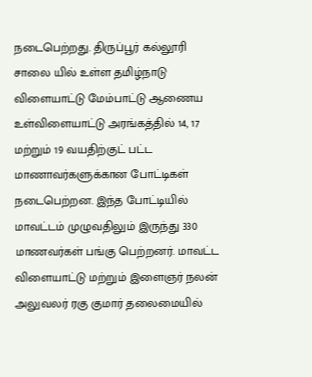நடைபெற்றது. திருப்பூர் கல்லூரி சாலை யில் உள்ள தமிழ்நாடு விளையாட்டு மேம்பாட்டு ஆணைய உள்விளையாட்டு அரங்கத்தில் 14, 17 மற்றும் 19 வயதிற்குட் பட்ட மாணாவர்களுக்கான போட்டிகள் நடைபெற்றன. இந்த போட்டியில் மாவட்டம் முழுவதிலும் இருந்து 330 மாணவர்கள் பங்கு பெற்றனர். மாவட்ட விளையாட்டு மற்றும் இளைஞர் நலன் அலுவலர் ரகு குமார் தலைமையில்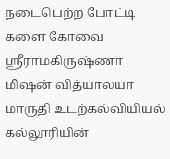நடைபெற்ற போட்டி களை கோவை ஸ்ரீராமகிருஷ்ணா மிஷன் வித்யாலயா மாருதி உடற்கல்வியியல் கல்லூரியின்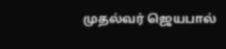முதல்வர் ஜெயபால்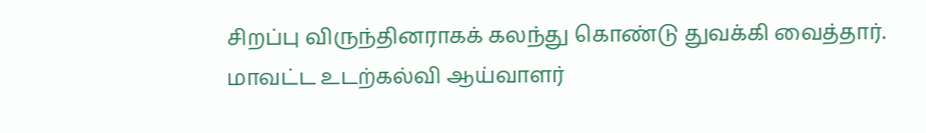சிறப்பு விருந்தினராகக் கலந்து கொண்டு துவக்கி வைத்தார். மாவட்ட உடற்கல்வி ஆய்வாளர்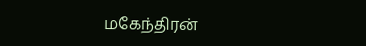மகேந்திரன்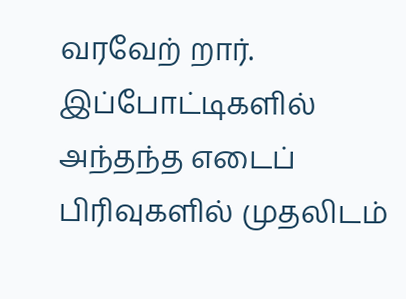வரவேற் றார். இப்போட்டிகளில் அந்தந்த எடைப் பிரிவுகளில் முதலிடம்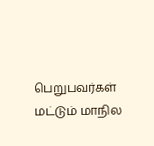பெறுபவர்கள் மட்டும் மாநில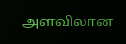அளவிலான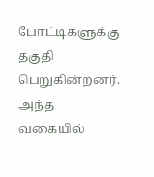போட்டிகளுக்கு தகுதி பெறுகின்றனர். அந்த வகையில்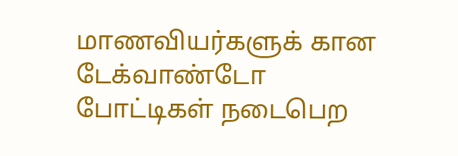மாணவியர்களுக் கான டேக்வாண்டோ போட்டிகள் நடைபெற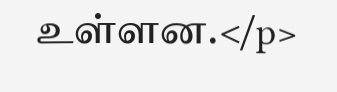உள்ளன.</p>